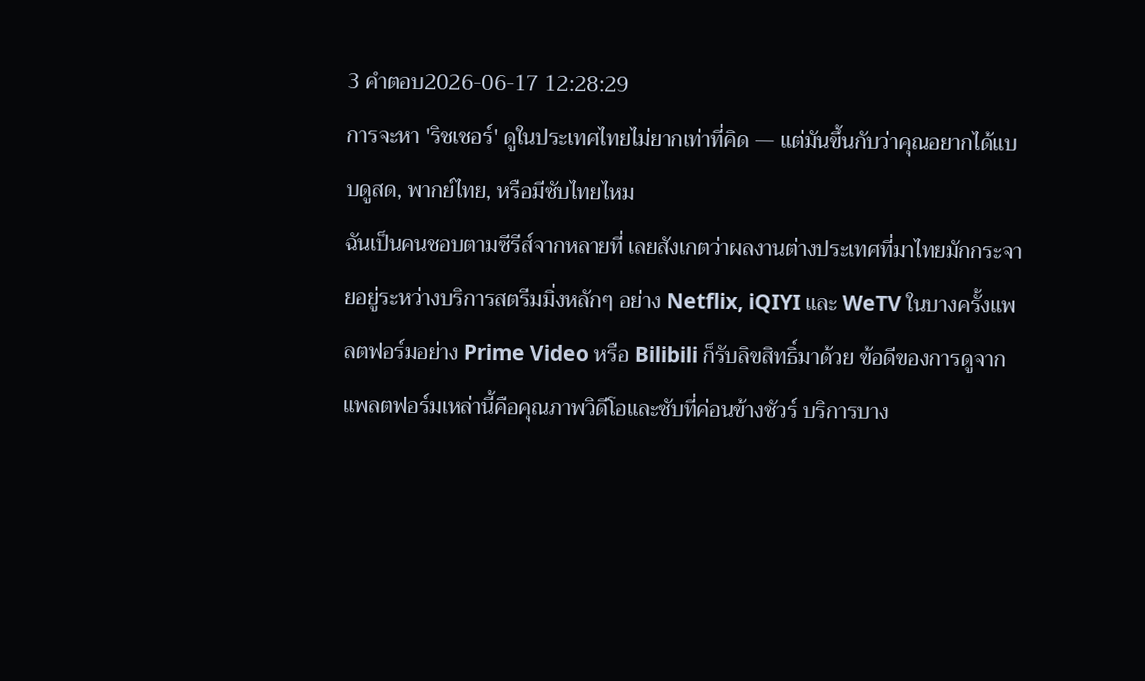3 คำตอบ2026-06-17 12:28:29
การจะหา 'ริชเชอร์' ดูในประเทศไทยไม่ยากเท่าที่คิด — แต่มันขึ้นกับว่าคุณอยากได้แบบดูสด, พากย์ไทย, หรือมีซับไทยไหม
ฉันเป็นคนชอบตามซีรีส์จากหลายที่ เลยสังเกตว่าผลงานต่างประเทศที่มาไทยมักกระจายอยู่ระหว่างบริการสตรีมมิ่งหลักๆ อย่าง Netflix, iQIYI และ WeTV ในบางครั้งแพลตฟอร์มอย่าง Prime Video หรือ Bilibili ก็รับลิขสิทธิ์มาด้วย ข้อดีของการดูจากแพลตฟอร์มเหล่านี้คือคุณภาพวิดีโอและซับที่ค่อนข้างชัวร์ บริการบาง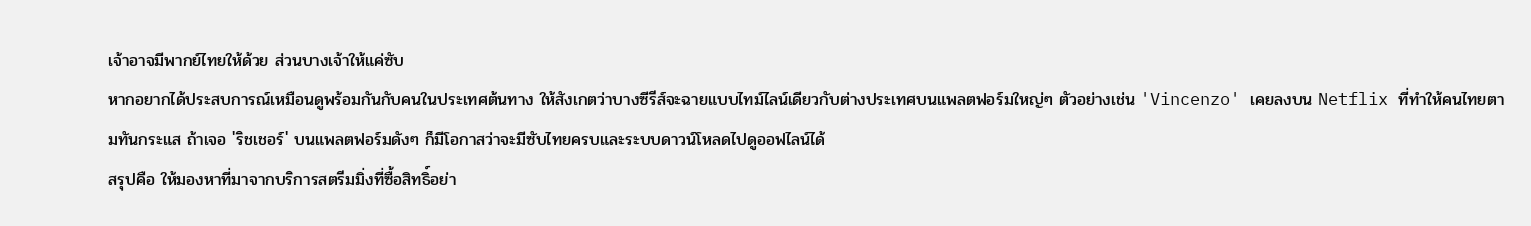เจ้าอาจมีพากย์ไทยให้ด้วย ส่วนบางเจ้าให้แค่ซับ
หากอยากได้ประสบการณ์เหมือนดูพร้อมกันกับคนในประเทศต้นทาง ให้สังเกตว่าบางซีรีส์จะฉายแบบไทม์ไลน์เดียวกับต่างประเทศบนแพลตฟอร์มใหญ่ๆ ตัวอย่างเช่น 'Vincenzo' เคยลงบน Netflix ที่ทำให้คนไทยตามทันกระแส ถ้าเจอ 'ริชเชอร์' บนแพลตฟอร์มดังๆ ก็มีโอกาสว่าจะมีซับไทยครบและระบบดาวน์โหลดไปดูออฟไลน์ได้
สรุปคือ ให้มองหาที่มาจากบริการสตรีมมิ่งที่ซื้อสิทธิ์อย่า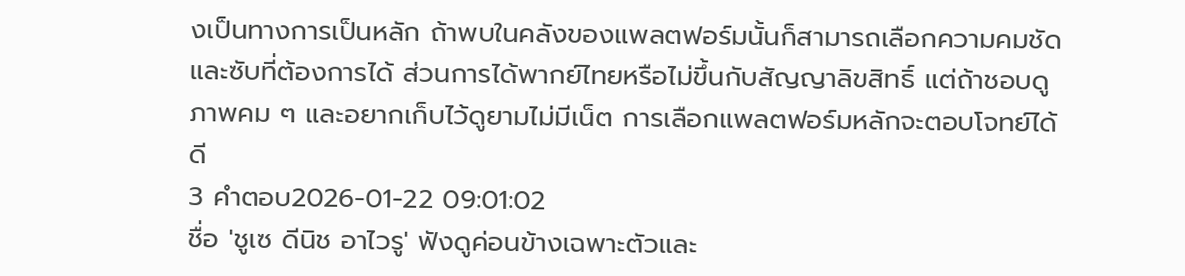งเป็นทางการเป็นหลัก ถ้าพบในคลังของแพลตฟอร์มนั้นก็สามารถเลือกความคมชัดและซับที่ต้องการได้ ส่วนการได้พากย์ไทยหรือไม่ขึ้นกับสัญญาลิขสิทธิ์ แต่ถ้าชอบดูภาพคม ๆ และอยากเก็บไว้ดูยามไม่มีเน็ต การเลือกแพลตฟอร์มหลักจะตอบโจทย์ได้ดี
3 คำตอบ2026-01-22 09:01:02
ชื่อ 'ชูเซ ดีนิช อาไวรู' ฟังดูค่อนข้างเฉพาะตัวและ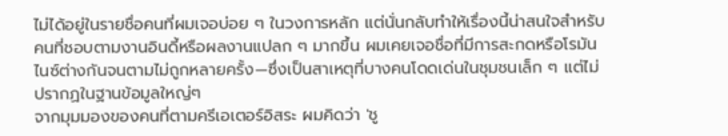ไม่ได้อยู่ในรายชื่อคนที่ผมเจอบ่อย ๆ ในวงการหลัก แต่นั่นกลับทำให้เรื่องนี้น่าสนใจสำหรับคนที่ชอบตามงานอินดี้หรือผลงานแปลก ๆ มากขึ้น ผมเคยเจอชื่อที่มีการสะกดหรือโรมันไนซ์ต่างกันจนตามไม่ถูกหลายครั้ง—ซึ่งเป็นสาเหตุที่บางคนโดดเด่นในชุมชนเล็ก ๆ แต่ไม่ปรากฏในฐานข้อมูลใหญ่ๆ
จากมุมมองของคนที่ตามครีเอเตอร์อิสระ ผมคิดว่า 'ชู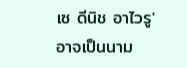เซ ดีนิช อาไวรู' อาจเป็นนาม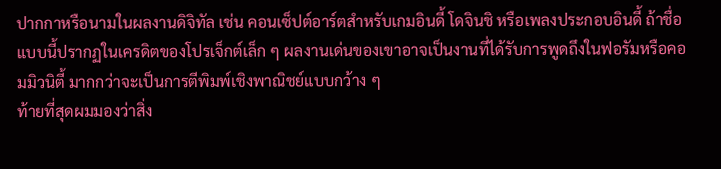ปากกาหรือนามในผลงานดิจิทัล เช่น คอนเซ็ปต์อาร์ตสำหรับเกมอินดี้ โดจินชิ หรือเพลงประกอบอินดี้ ถ้าชื่อแบบนี้ปรากฏในเครดิตของโปรเจ็กต์เล็ก ๆ ผลงานเด่นของเขาอาจเป็นงานที่ได้รับการพูดถึงในฟอรัมหรือคอมมิวนิตี้ มากกว่าจะเป็นการตีพิมพ์เชิงพาณิชย์แบบกว้าง ๆ
ท้ายที่สุดผมมองว่าสิ่ง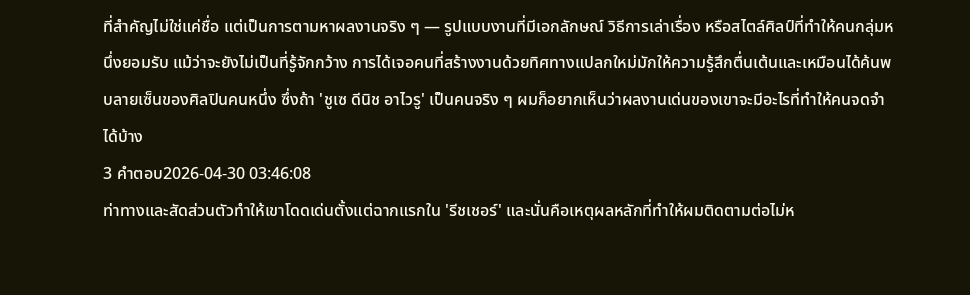ที่สำคัญไม่ใช่แค่ชื่อ แต่เป็นการตามหาผลงานจริง ๆ — รูปแบบงานที่มีเอกลักษณ์ วิธีการเล่าเรื่อง หรือสไตล์ศิลป์ที่ทำให้คนกลุ่มหนึ่งยอมรับ แม้ว่าจะยังไม่เป็นที่รู้จักกว้าง การได้เจอคนที่สร้างงานด้วยทิศทางแปลกใหม่มักให้ความรู้สึกตื่นเต้นและเหมือนได้ค้นพบลายเซ็นของศิลปินคนหนึ่ง ซึ่งถ้า 'ชูเซ ดีนิช อาไวรู' เป็นคนจริง ๆ ผมก็อยากเห็นว่าผลงานเด่นของเขาจะมีอะไรที่ทำให้คนจดจำได้บ้าง
3 คำตอบ2026-04-30 03:46:08
ท่าทางและสัดส่วนตัวทำให้เขาโดดเด่นตั้งแต่ฉากแรกใน 'รีชเชอร์' และนั่นคือเหตุผลหลักที่ทำให้ผมติดตามต่อไม่ห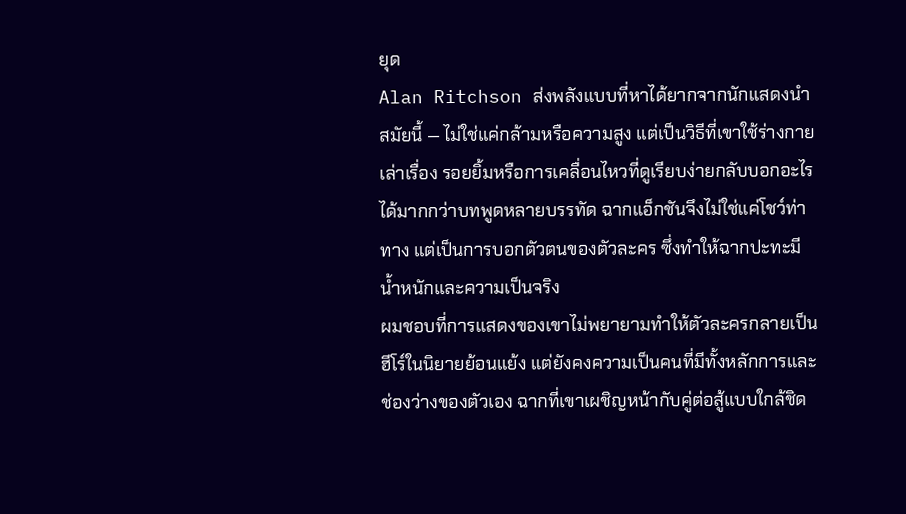ยุด
Alan Ritchson ส่งพลังแบบที่หาได้ยากจากนักแสดงนำสมัยนี้ — ไม่ใช่แค่กล้ามหรือความสูง แต่เป็นวิธีที่เขาใช้ร่างกายเล่าเรื่อง รอยยิ้มหรือการเคลื่อนไหวที่ดูเรียบง่ายกลับบอกอะไรได้มากกว่าบทพูดหลายบรรทัด ฉากแอ็กชันจึงไม่ใช่แค่โชว์ท่าทาง แต่เป็นการบอกตัวตนของตัวละคร ซึ่งทำให้ฉากปะทะมีน้ำหนักและความเป็นจริง
ผมชอบที่การแสดงของเขาไม่พยายามทำให้ตัวละครกลายเป็นฮีโร์ในนิยายย้อนแย้ง แต่ยังคงความเป็นคนที่มีทั้งหลักการและช่องว่างของตัวเอง ฉากที่เขาเผชิญหน้ากับคู่ต่อสู้แบบใกล้ชิด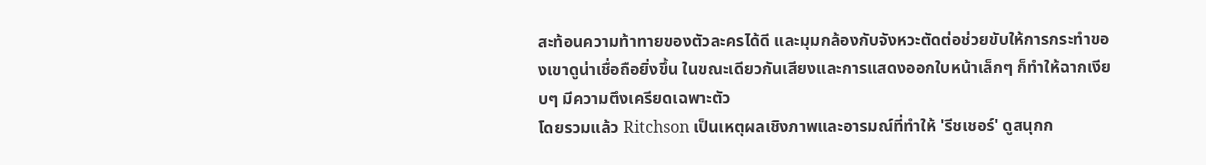สะท้อนความท้าทายของตัวละครได้ดี และมุมกล้องกับจังหวะตัดต่อช่วยขับให้การกระทำของเขาดูน่าเชื่อถือยิ่งขึ้น ในขณะเดียวกันเสียงและการแสดงออกใบหน้าเล็กๆ ก็ทำให้ฉากเงียบๆ มีความตึงเครียดเฉพาะตัว
โดยรวมแล้ว Ritchson เป็นเหตุผลเชิงภาพและอารมณ์ที่ทำให้ 'รีชเชอร์' ดูสนุกก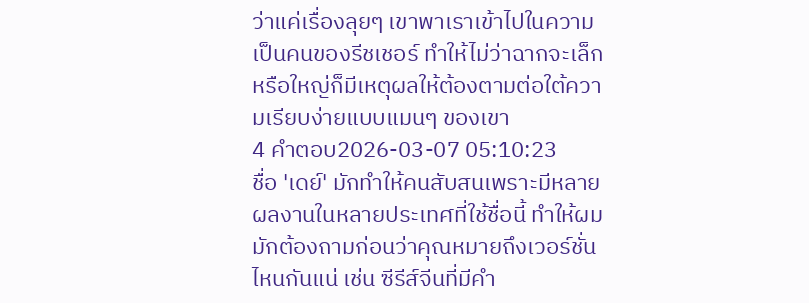ว่าแค่เรื่องลุยๆ เขาพาเราเข้าไปในความเป็นคนของรีชเชอร์ ทำให้ไม่ว่าฉากจะเล็กหรือใหญ่ก็มีเหตุผลให้ต้องตามต่อใต้ความเรียบง่ายแบบแมนๆ ของเขา
4 คำตอบ2026-03-07 05:10:23
ชื่อ 'เดย์' มักทำให้คนสับสนเพราะมีหลายผลงานในหลายประเทศที่ใช้ชื่อนี้ ทำให้ผมมักต้องถามก่อนว่าคุณหมายถึงเวอร์ชั่นไหนกันแน่ เช่น ซีรีส์จีนที่มีคำ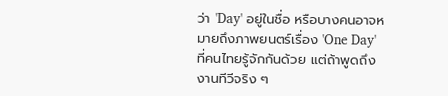ว่า 'Day' อยู่ในชื่อ หรือบางคนอาจหมายถึงภาพยนตร์เรื่อง 'One Day' ที่คนไทยรู้จักกันด้วย แต่ถ้าพูดถึงงานทีวีจริง ๆ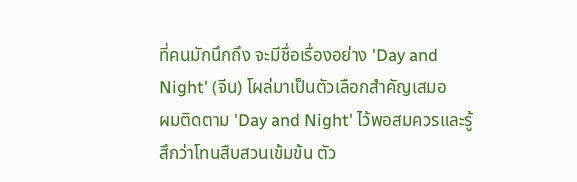ที่คนมักนึกถึง จะมีชื่อเรื่องอย่าง 'Day and Night' (จีน) โผล่มาเป็นตัวเลือกสำคัญเสมอ
ผมติดตาม 'Day and Night' ไว้พอสมควรและรู้สึกว่าโทนสืบสวนเข้มข้น ตัว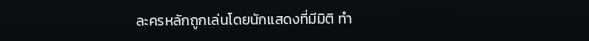ละครหลักถูกเล่นโดยนักแสดงที่มีมิติ ทำ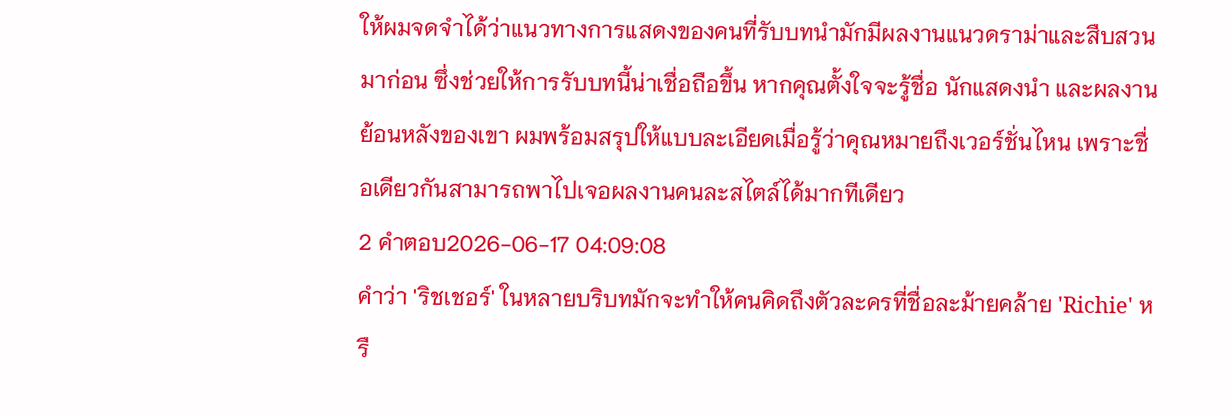ให้ผมจดจำได้ว่าแนวทางการแสดงของคนที่รับบทนำมักมีผลงานแนวดราม่าและสืบสวนมาก่อน ซึ่งช่วยให้การรับบทนี้น่าเชื่อถือขึ้น หากคุณตั้งใจจะรู้ชื่อ นักแสดงนำ และผลงานย้อนหลังของเขา ผมพร้อมสรุปให้แบบละเอียดเมื่อรู้ว่าคุณหมายถึงเวอร์ชั่นไหน เพราะชื่อเดียวกันสามารถพาไปเจอผลงานคนละสไตล์ได้มากทีเดียว
2 คำตอบ2026-06-17 04:09:08
คำว่า 'ริชเชอร์' ในหลายบริบทมักจะทำให้คนคิดถึงตัวละครที่ชื่อละม้ายคล้าย 'Richie' หรื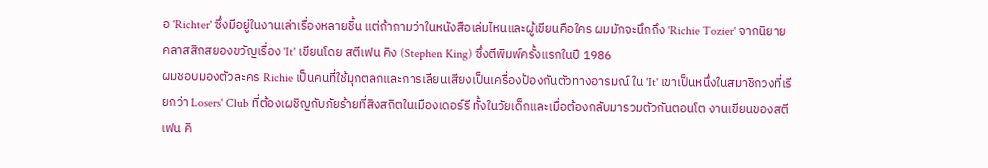อ 'Richter' ซึ่งมีอยู่ในงานเล่าเรื่องหลายชิ้น แต่ถ้าถามว่าในหนังสือเล่มไหนและผู้เขียนคือใคร ผมมักจะนึกถึง 'Richie Tozier' จากนิยายคลาสสิกสยองขวัญเรื่อง 'It' เขียนโดย สตีเฟน คิง (Stephen King) ซึ่งตีพิมพ์ครั้งแรกในปี 1986
ผมชอบมองตัวละคร Richie เป็นคนที่ใช้มุกตลกและการเลียนเสียงเป็นเครื่องป้องกันตัวทางอารมณ์ ใน 'It' เขาเป็นหนึ่งในสมาชิกวงที่เรียกว่า Losers' Club ที่ต้องเผชิญกับภัยร้ายที่สิงสถิตในเมืองเดอร์รี ทั้งในวัยเด็กและเมื่อต้องกลับมารวมตัวกันตอนโต งานเขียนของสตีเฟน คิ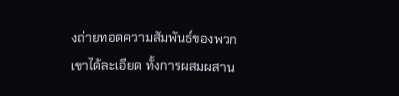งถ่ายทอดความสัมพันธ์ของพวกเขาได้ละเอียด ทั้งการผสมผสาน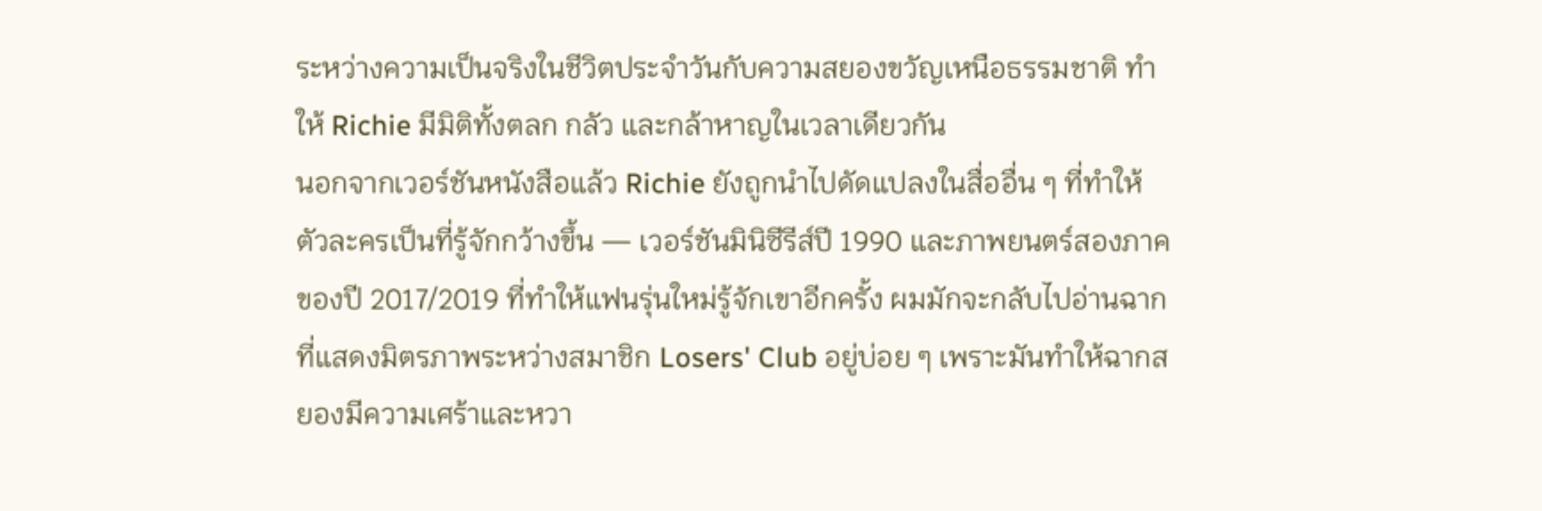ระหว่างความเป็นจริงในชีวิตประจำวันกับความสยองขวัญเหนือธรรมชาติ ทำให้ Richie มีมิติทั้งตลก กลัว และกล้าหาญในเวลาเดียวกัน
นอกจากเวอร์ชันหนังสือแล้ว Richie ยังถูกนำไปดัดแปลงในสื่ออื่น ๆ ที่ทำให้ตัวละครเป็นที่รู้จักกว้างขึ้น — เวอร์ชันมินิซีรีส์ปี 1990 และภาพยนตร์สองภาคของปี 2017/2019 ที่ทำให้แฟนรุ่นใหม่รู้จักเขาอีกครั้ง ผมมักจะกลับไปอ่านฉากที่แสดงมิตรภาพระหว่างสมาชิก Losers' Club อยู่บ่อย ๆ เพราะมันทำให้ฉากสยองมีความเศร้าและหวา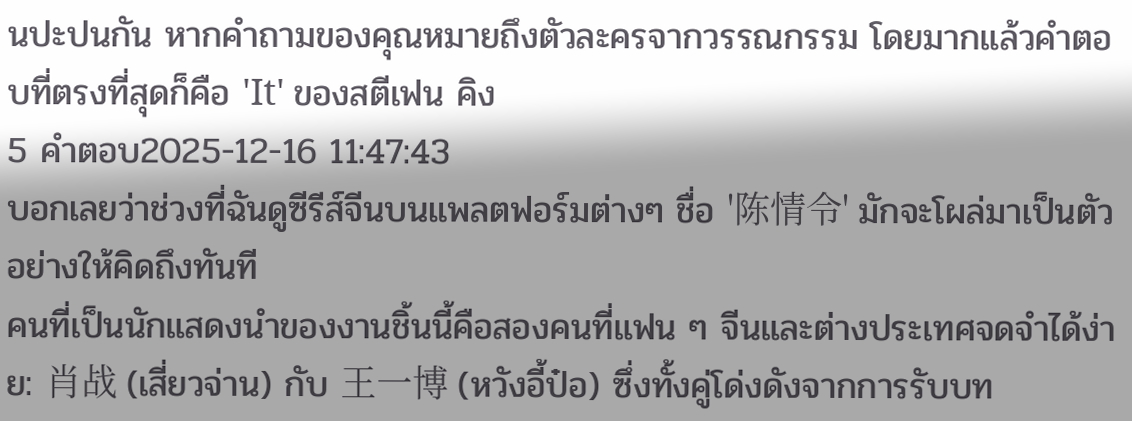นปะปนกัน หากคำถามของคุณหมายถึงตัวละครจากวรรณกรรม โดยมากแล้วคำตอบที่ตรงที่สุดก็คือ 'It' ของสตีเฟน คิง
5 คำตอบ2025-12-16 11:47:43
บอกเลยว่าช่วงที่ฉันดูซีรีส์จีนบนแพลตฟอร์มต่างๆ ชื่อ '陈情令' มักจะโผล่มาเป็นตัวอย่างให้คิดถึงทันที
คนที่เป็นนักแสดงนำของงานชิ้นนี้คือสองคนที่แฟน ๆ จีนและต่างประเทศจดจำได้ง่าย: 肖战 (เสี่ยวจ่าน) กับ 王一博 (หวังอี้ป๋อ) ซึ่งทั้งคู่โด่งดังจากการรับบท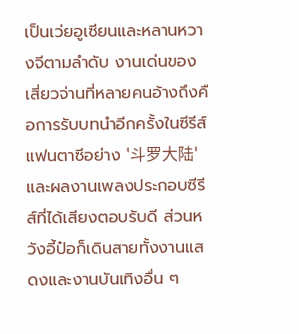เป็นเว่ยอูเซียนและหลานหวางจีตามลำดับ งานเด่นของเสี่ยวจ่านที่หลายคนอ้างถึงคือการรับบทนำอีกครั้งในซีรีส์แฟนตาซีอย่าง '斗罗大陆' และผลงานเพลงประกอบซีรีส์ที่ได้เสียงตอบรับดี ส่วนหวังอี้ป๋อก็เดินสายทั้งงานแสดงและงานบันเทิงอื่น ๆ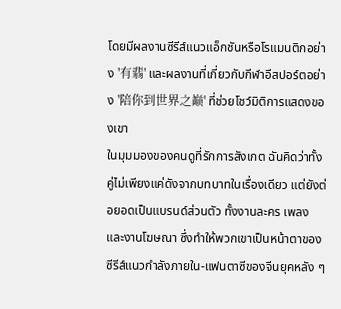โดยมีผลงานซีรีส์แนวแอ็กชันหรือโรแมนติกอย่าง '有翡' และผลงานที่เกี่ยวกับกีฬาอีสปอร์ตอย่าง '陪你到世界之巅' ที่ช่วยโชว์มิติการแสดงของเขา
ในมุมมองของคนดูที่รักการสังเกต ฉันคิดว่าทั้งคู่ไม่เพียงแค่ดังจากบทบาทในเรื่องเดียว แต่ยังต่อยอดเป็นแบรนด์ส่วนตัว ทั้งงานละคร เพลง และงานโฆษณา ซึ่งทำให้พวกเขาเป็นหน้าตาของซีรีส์แนวกำลังภายใน-แฟนตาซีของจีนยุคหลัง ๆ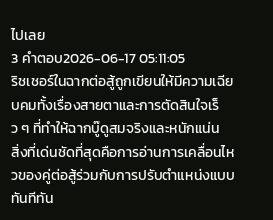ไปเลย
3 คำตอบ2026-06-17 05:11:05
ริชเชอร์ในฉากต่อสู้ถูกเขียนให้มีความเฉียบคมทั้งเรื่องสายตาและการตัดสินใจเร็ว ๆ ที่ทำให้ฉากบู๊ดูสมจริงและหนักแน่น
สิ่งที่เด่นชัดที่สุดคือการอ่านการเคลื่อนไหวของคู่ต่อสู้ร่วมกับการปรับตำแหน่งแบบทันทีทัน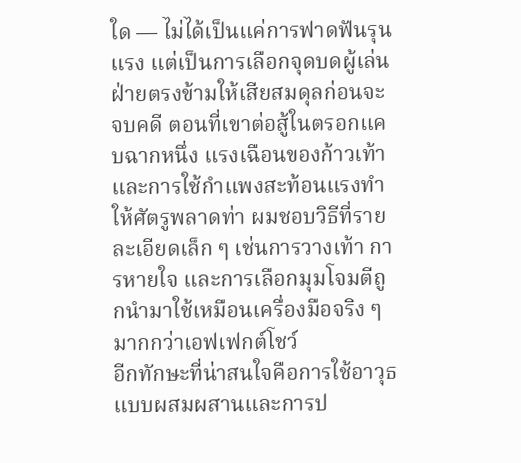ใด — ไม่ได้เป็นแค่การฟาดฟันรุนแรง แต่เป็นการเลือกจุดบดผู้เล่นฝ่ายตรงข้ามให้เสียสมดุลก่อนจะจบคดี ตอนที่เขาต่อสู้ในตรอกแคบฉากหนึ่ง แรงเฉือนของก้าวเท้าและการใช้กำแพงสะท้อนแรงทำให้ศัตรูพลาดท่า ผมชอบวิธีที่รายละเอียดเล็ก ๆ เช่นการวางเท้า การหายใจ และการเลือกมุมโจมตีถูกนำมาใช้เหมือนเครื่องมือจริง ๆ มากกว่าเอฟเฟกต์โชว์
อีกทักษะที่น่าสนใจคือการใช้อาวุธแบบผสมผสานและการป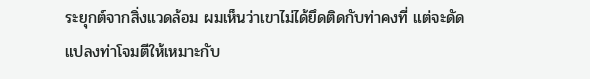ระยุกต์จากสิ่งแวดล้อม ผมเห็นว่าเขาไม่ได้ยึดติดกับท่าคงที่ แต่จะดัดแปลงท่าโจมตีให้เหมาะกับ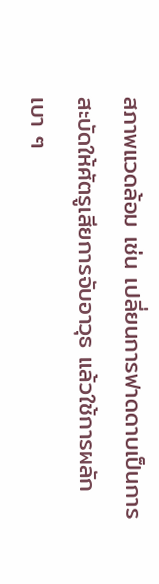สภาพแวดล้อม เช่น เปลี่ยนการฟาดดาบเป็นการสะบัดให้ศัตรูเสียการจับอาวุธ แล้วใช้การผลักเบา ๆ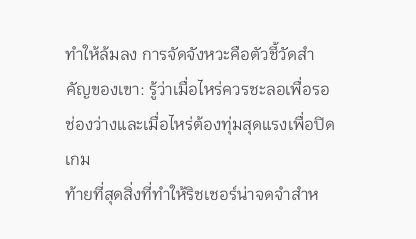ทำให้ล้มลง การจัดจังหวะคือตัวชี้วัดสำคัญของเขา: รู้ว่าเมื่อไหร่ควรชะลอเพื่อรอช่องว่างและเมื่อไหร่ต้องทุ่มสุดแรงเพื่อปิดเกม
ท้ายที่สุดสิ่งที่ทำให้ริชเชอร์น่าจดจำสำห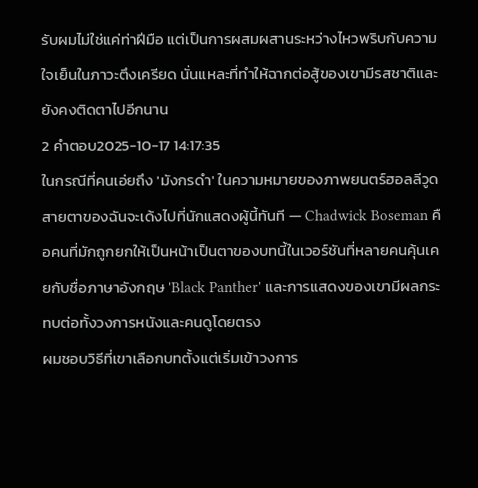รับผมไม่ใช่แค่ท่าฝีมือ แต่เป็นการผสมผสานระหว่างไหวพริบกับความใจเย็นในภาวะตึงเครียด นั่นแหละที่ทำให้ฉากต่อสู้ของเขามีรสชาติและยังคงติดตาไปอีกนาน
2 คำตอบ2025-10-17 14:17:35
ในกรณีที่คนเอ่ยถึง 'มังกรดำ' ในความหมายของภาพยนตร์ฮอลลีวูด สายตาของฉันจะเด้งไปที่นักแสดงผู้นี้ทันที — Chadwick Boseman คือคนที่มักถูกยกให้เป็นหน้าเป็นตาของบทนี้ในเวอร์ชันที่หลายคนคุ้นเคยกับชื่อภาษาอังกฤษ 'Black Panther' และการแสดงของเขามีผลกระทบต่อทั้งวงการหนังและคนดูโดยตรง
ผมชอบวิธีที่เขาเลือกบทตั้งแต่เริ่มเข้าวงการ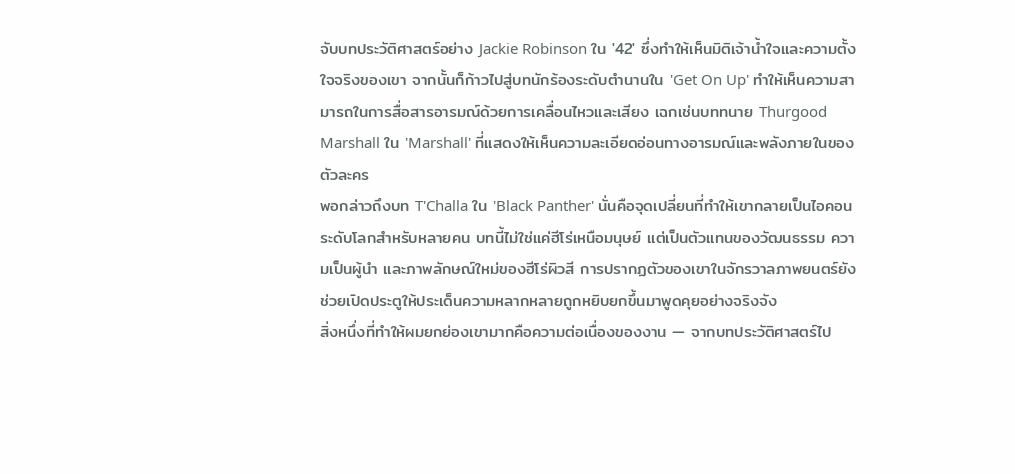จับบทประวัติศาสตร์อย่าง Jackie Robinson ใน '42' ซึ่งทำให้เห็นมิติเจ้าน้ำใจและความตั้งใจจริงของเขา จากนั้นก็ก้าวไปสู่บทนักร้องระดับตำนานใน 'Get On Up' ทำให้เห็นความสามารถในการสื่อสารอารมณ์ด้วยการเคลื่อนไหวและเสียง เฉกเช่นบททนาย Thurgood Marshall ใน 'Marshall' ที่แสดงให้เห็นความละเอียดอ่อนทางอารมณ์และพลังภายในของตัวละคร
พอกล่าวถึงบท T'Challa ใน 'Black Panther' นั่นคือจุดเปลี่ยนที่ทำให้เขากลายเป็นไอคอนระดับโลกสำหรับหลายคน บทนี้ไม่ใช่แค่ฮีโร่เหนือมนุษย์ แต่เป็นตัวแทนของวัฒนธรรม ความเป็นผู้นำ และภาพลักษณ์ใหม่ของฮีโร่ผิวสี การปรากฏตัวของเขาในจักรวาลภาพยนตร์ยังช่วยเปิดประตูให้ประเด็นความหลากหลายถูกหยิบยกขึ้นมาพูดคุยอย่างจริงจัง
สิ่งหนึ่งที่ทำให้ผมยกย่องเขามากคือความต่อเนื่องของงาน — จากบทประวัติศาสตร์ไป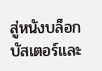สู่หนังบล็อกบัสเตอร์และ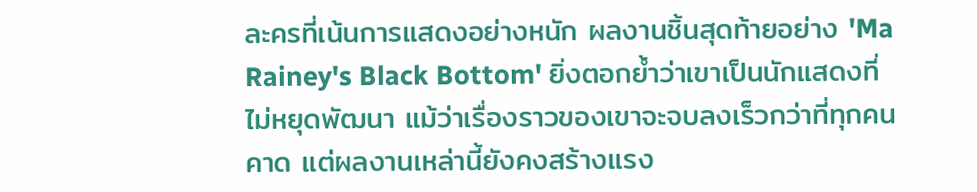ละครที่เน้นการแสดงอย่างหนัก ผลงานชิ้นสุดท้ายอย่าง 'Ma Rainey's Black Bottom' ยิ่งตอกย้ำว่าเขาเป็นนักแสดงที่ไม่หยุดพัฒนา แม้ว่าเรื่องราวของเขาจะจบลงเร็วกว่าที่ทุกคนคาด แต่ผลงานเหล่านี้ยังคงสร้างแรง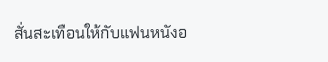สั่นสะเทือนให้กับแฟนหนังอ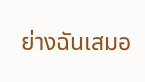ย่างฉันเสมอ